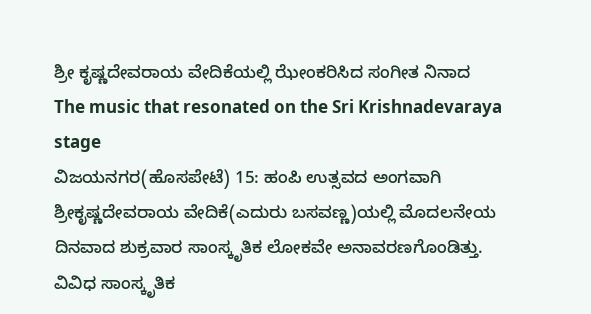ಶ್ರೀ ಕೃಷ್ಣದೇವರಾಯ ವೇದಿಕೆಯಲ್ಲಿ ಝೇಂಕರಿಸಿದ ಸಂಗೀತ ನಿನಾದ
The music that resonated on the Sri Krishnadevaraya stage
ವಿಜಯನಗರ(ಹೊಸಪೇಟೆ) 15: ಹಂಪಿ ಉತ್ಸವದ ಅಂಗವಾಗಿ ಶ್ರೀಕೃಷ್ಣದೇವರಾಯ ವೇದಿಕೆ(ಎದುರು ಬಸವಣ್ಣ)ಯಲ್ಲಿ ಮೊದಲನೇಯ ದಿನವಾದ ಶುಕ್ರವಾರ ಸಾಂಸ್ಕೃತಿಕ ಲೋಕವೇ ಅನಾವರಣಗೊಂಡಿತ್ತು.
ವಿವಿಧ ಸಾಂಸ್ಕೃತಿಕ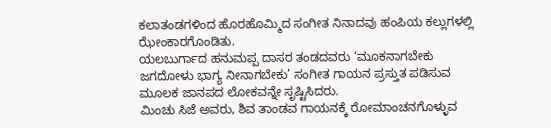ಕಲಾತಂಡಗಳಿಂದ ಹೊರಹೊಮ್ಮಿದ ಸಂಗೀತ ನಿನಾದವು ಹಂಪಿಯ ಕಲ್ಲುಗಳಲ್ಲಿ ಝೇಂಕಾರಗೊಂಡಿತು.
ಯಲಬುರ್ಗಾದ ಹನುಮಪ್ಪ ದಾಸರ ತಂಡದವರು ‘ಮೂಕನಾಗಬೇಕು ಜಗದೋಳು ಭಾಗ್ಯ ನೀನಾಗಬೇಕು’ ಸಂಗೀತ ಗಾಯನ ಪ್ರಸ್ತುತ ಪಡಿಸುವ ಮೂಲಕ ಜಾನಪದ ಲೋಕವನ್ನೇ ಸೃಷ್ಟಿಸಿದರು.
ಮಿಂಚು ಸಿಜೆ ಅವರು, ಶಿವ ತಾಂಡವ ಗಾಯನಕ್ಕೆ ರೋಮಾಂಚನಗೊಳ್ಳುವ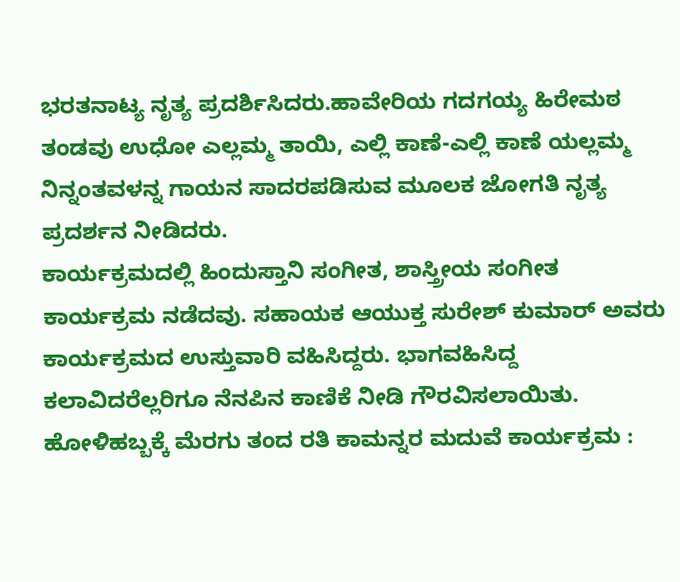ಭರತನಾಟ್ಯ ನೃತ್ಯ ಪ್ರದರ್ಶಿಸಿದರು.ಹಾವೇರಿಯ ಗದಗಯ್ಯ ಹಿರೇಮಠ ತಂಡವು ಉಧೋ ಎಲ್ಲಮ್ಮ ತಾಯಿ, ಎಲ್ಲಿ ಕಾಣೆ-ಎಲ್ಲಿ ಕಾಣೆ ಯಲ್ಲಮ್ಮ ನಿನ್ನಂತವಳನ್ನ ಗಾಯನ ಸಾದರಪಡಿಸುವ ಮೂಲಕ ಜೋಗತಿ ನೃತ್ಯ ಪ್ರದರ್ಶನ ನೀಡಿದರು.
ಕಾರ್ಯಕ್ರಮದಲ್ಲಿ ಹಿಂದುಸ್ತಾನಿ ಸಂಗೀತ, ಶಾಸ್ತ್ರೀಯ ಸಂಗೀತ ಕಾರ್ಯಕ್ರಮ ನಡೆದವು. ಸಹಾಯಕ ಆಯುಕ್ತ ಸುರೇಶ್ ಕುಮಾರ್ ಅವರು ಕಾರ್ಯಕ್ರಮದ ಉಸ್ತುವಾರಿ ವಹಿಸಿದ್ದರು. ಭಾಗವಹಿಸಿದ್ದ ಕಲಾವಿದರೆಲ್ಲರಿಗೂ ನೆನಪಿನ ಕಾಣಿಕೆ ನೀಡಿ ಗೌರವಿಸಲಾಯಿತು.
ಹೋಳಿಹಬ್ಬಕ್ಕೆ ಮೆರಗು ತಂದ ರತಿ ಕಾಮನ್ನರ ಮದುವೆ ಕಾರ್ಯಕ್ರಮ :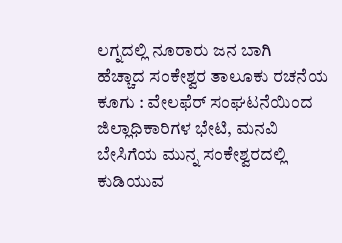ಲಗ್ನದಲ್ಲಿ ನೂರಾರು ಜನ ಬಾಗಿ
ಹೆಚ್ಚಾದ ಸಂಕೇಶ್ವರ ತಾಲೂಕು ರಚನೆಯ ಕೂಗು : ವೇಲಫೆರ್ ಸಂಘಟನೆಯಿಂದ ಜಿಲ್ಲಾಧಿಕಾರಿಗಳ ಭೇಟಿ, ಮನವಿ
ಬೇಸಿಗೆಯ ಮುನ್ನ ಸಂಕೇಶ್ವರದಲ್ಲಿ ಕುಡಿಯುವ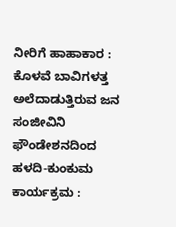ನೀರಿಗೆ ಹಾಹಾಕಾರ : ಕೊಳವೆ ಬಾವಿಗಳತ್ತ ಅಲೆದಾಡುತ್ತಿರುವ ಜನ
ಸಂಜೀವಿನಿ ಫೌಂಡೇಶನದಿಂದ ಹಳದಿ-ಕುಂಕುಮ ಕಾರ್ಯಕ್ರಮ :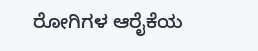ರೋಗಿಗಳ ಆರೈಕೆಯ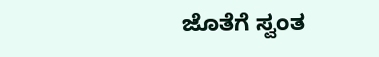ಜೊತೆಗೆ ಸ್ವಂತ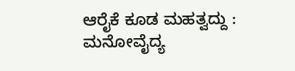ಆರೈಕೆ ಕೂಡ ಮಹತ್ವದ್ದು : ಮನೋವೈದ್ಯ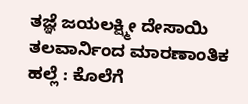ತಜ್ಞೆ ಜಯಲಕ್ಷ್ಮೀ ದೇಸಾಯಿ
ತಲವಾರ್ನಿಂದ ಮಾರಣಾಂತಿಕ ಹಲ್ಲೆ : ಕೊಲೆಗೆ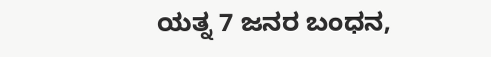ಯತ್ನ 7 ಜನರ ಬಂಧನ,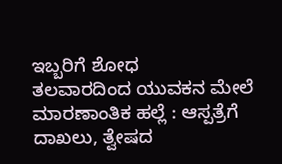ಇಬ್ಬರಿಗೆ ಶೋಧ
ತಲವಾರದಿಂದ ಯುವಕನ ಮೇಲೆ ಮಾರಣಾಂತಿಕ ಹಲ್ಲೆ : ಆಸ್ಪತ್ರೆಗೆ ದಾಖಲು, ತ್ವೇಷದ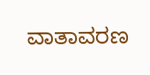ವಾತಾವರಣ